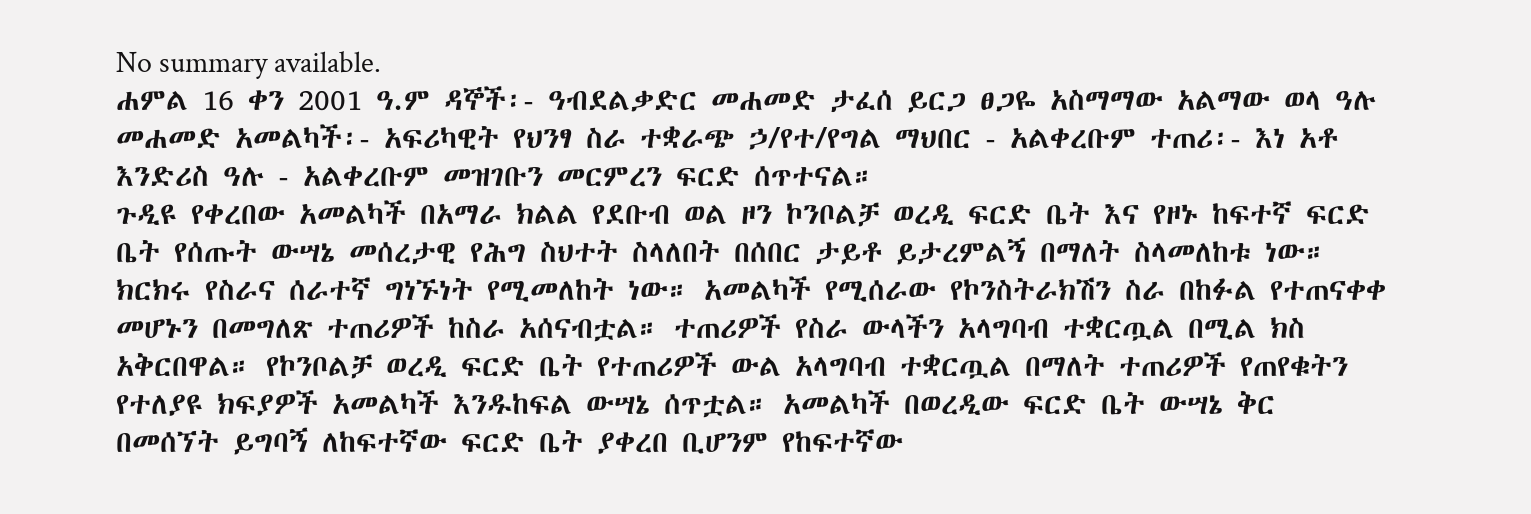No summary available.
ሐምል 16 ቀን 2001 ዓ.ም ዳኞች፡- ዓብደልቃድር መሐመድ ታፈሰ ይርጋ ፀጋዬ አስማማው አልማው ወላ ዓሉ መሐመድ አመልካች፡- አፍሪካዊት የህንፃ ስራ ተቋራጭ ኃ/የተ/የግል ማህበር - አልቀረቡም ተጠሪ፡- እነ አቶ እንድሪስ ዓሉ - አልቀረቡም መዝገቡን መርምረን ፍርድ ሰጥተናል።
ጉዲዩ የቀረበው አመልካች በአማራ ክልል የደቡብ ወል ዞን ኮንቦልቻ ወረዲ ፍርድ ቤት እና የዞኑ ከፍተኛ ፍርድ ቤት የሰጡት ውሣኔ መሰረታዊ የሕግ ስህተት ስላለበት በሰበር ታይቶ ይታረምልኝ በማለት ስላመለከቱ ነው።
ክርክሩ የስራና ሰራተኛ ግነኙነት የሚመለከት ነው። አመልካች የሚሰራው የኮንስትራክሽን ስራ በከፉል የተጠናቀቀ መሆኑን በመግለጽ ተጠሪዎች ከስራ አሰናብቷል። ተጠሪዎች የስራ ውላችን አላግባብ ተቋርጧል በሚል ክስ አቅርበዋል። የኮንቦልቻ ወረዲ ፍርድ ቤት የተጠሪዎች ውል አላግባብ ተቋርጧል በማለት ተጠሪዎች የጠየቁትን የተለያዩ ክፍያዎች አመልካች እንዱከፍል ውሣኔ ሰጥቷል። አመልካች በወረዲው ፍርድ ቤት ውሣኔ ቅር በመሰኘት ይግባኝ ለከፍተኛው ፍርድ ቤት ያቀረበ ቢሆንም የከፍተኛው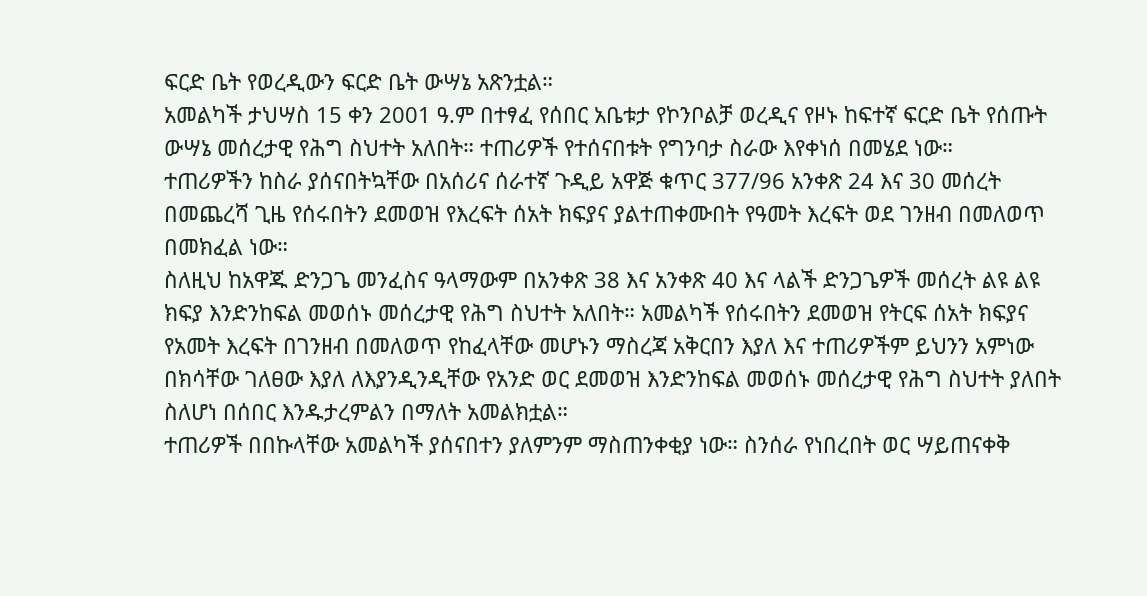ፍርድ ቤት የወረዲውን ፍርድ ቤት ውሣኔ አጽንቷል።
አመልካች ታህሣስ 15 ቀን 2001 ዓ.ም በተፃፈ የሰበር አቤቱታ የኮንቦልቻ ወረዲና የዞኑ ከፍተኛ ፍርድ ቤት የሰጡት ውሣኔ መሰረታዊ የሕግ ስህተት አለበት። ተጠሪዎች የተሰናበቱት የግንባታ ስራው እየቀነሰ በመሄደ ነው።
ተጠሪዎችን ከስራ ያሰናበትኳቸው በአሰሪና ሰራተኛ ጉዲይ አዋጅ ቁጥር 377/96 አንቀጽ 24 እና 30 መሰረት በመጨረሻ ጊዜ የሰሩበትን ደመወዝ የእረፍት ሰአት ክፍያና ያልተጠቀሙበት የዓመት እረፍት ወደ ገንዘብ በመለወጥ በመክፈል ነው።
ስለዚህ ከአዋጁ ድንጋጌ መንፈስና ዓላማውም በአንቀጽ 38 እና አንቀጽ 40 እና ላልች ድንጋጌዎች መሰረት ልዩ ልዩ ክፍያ እንድንከፍል መወሰኑ መሰረታዊ የሕግ ስህተት አለበት። አመልካች የሰሩበትን ደመወዝ የትርፍ ሰአት ክፍያና የአመት እረፍት በገንዘብ በመለወጥ የከፈላቸው መሆኑን ማስረጃ አቅርበን እያለ እና ተጠሪዎችም ይህንን አምነው በክሳቸው ገለፀው እያለ ለእያንዲንዲቸው የአንድ ወር ደመወዝ እንድንከፍል መወሰኑ መሰረታዊ የሕግ ስህተት ያለበት ስለሆነ በሰበር እንዱታረምልን በማለት አመልክቷል።
ተጠሪዎች በበኩላቸው አመልካች ያሰናበተን ያለምንም ማስጠንቀቂያ ነው። ስንሰራ የነበረበት ወር ሣይጠናቀቅ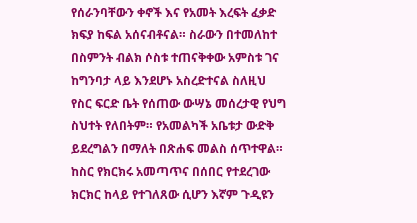የሰራንባቸውን ቀኖች እና የአመት እረፍት ፈቃድ ክፍያ ከፍል አሰናብቶናል። ስራውን በተመለከተ በስምንት ብልክ ሶስቱ ተጠናቅቀው አምስቱ ገና ከግንባታ ላይ እንደሆኑ አስረድተናል ስለዚህ የስር ፍርድ ቤት የሰጠው ውሣኔ መሰረታዊ የህግ ስህተት የለበትም። የአመልካች አቤቱታ ውድቅ ይደረግልን በማለት በጽሐፍ መልስ ሰጥተዋል።
ከስር የክርክሩ አመጣጥና በሰበር የተደረገው ክርክር ከላይ የተገለጸው ሲሆን እኛም ጉዲዩን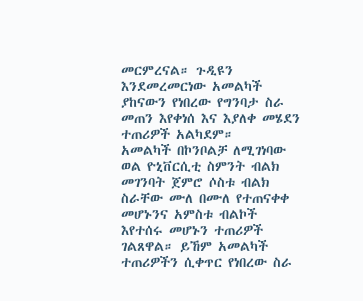መርምረናል። ጉዲዩን እንደመረመርነው አመልካች ያከናውን የነበረው የግንባታ ስራ መጠን እየቀነሰ እና እያለቀ መሄደን ተጠሪዎች አልካደም።
አመልካች በኮንቦልቻ ለሚገነባው ወል ዮኒቨርሲቲ ስምንት ብልክ መገንባት ጀምሮ ሶስቱ ብልክ ስራቸው ሙለ በሙለ የተጠናቀቀ መሆኑንና አምስቱ ብልኮች እየተሰሩ መሆኑን ተጠሪዎች ገልጸዋል። ይኸም አመልካች ተጠሪዎችን ሲቀጥር የነበረው ስራ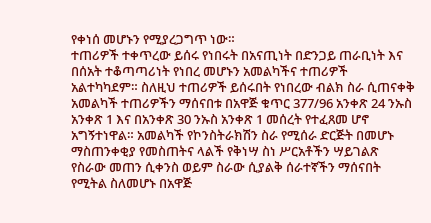የቀነሰ መሆኑን የሚያረጋግጥ ነው።
ተጠሪዎች ተቀጥረው ይሰሩ የነበሩት በአናጢነት በድንጋይ ጠራቢነት እና በሰአት ተቆጣጣሪነት የነበረ መሆኑን አመልካችና ተጠሪዎች አልተካካደም። ስለዚህ ተጠሪዎች ይሰሩበት የነበረው ብልክ ስራ ሲጠናቀቅ አመልካች ተጠሪዎችን ማሰናበቱ በአዋጅ ቁጥር 377/96 አንቀጽ 24 ንኡስ አንቀጽ 1 እና በአንቀጽ 30 ንኡስ አንቀጽ 1 መሰረት የተፈጸመ ሆኖ አግኝተነዋል። አመልካች የኮንስትራክሽን ስራ የሚሰራ ድርጅት በመሆኑ ማስጠንቀቂያ የመስጠትና ላልች የቅነሣ ስነ ሥርአቶችን ሣይገልጽ የስራው መጠን ሲቀንስ ወይም ስራው ሲያልቅ ሰራተኛችን ማሰናበት የሚትል ስለመሆኑ በአዋጅ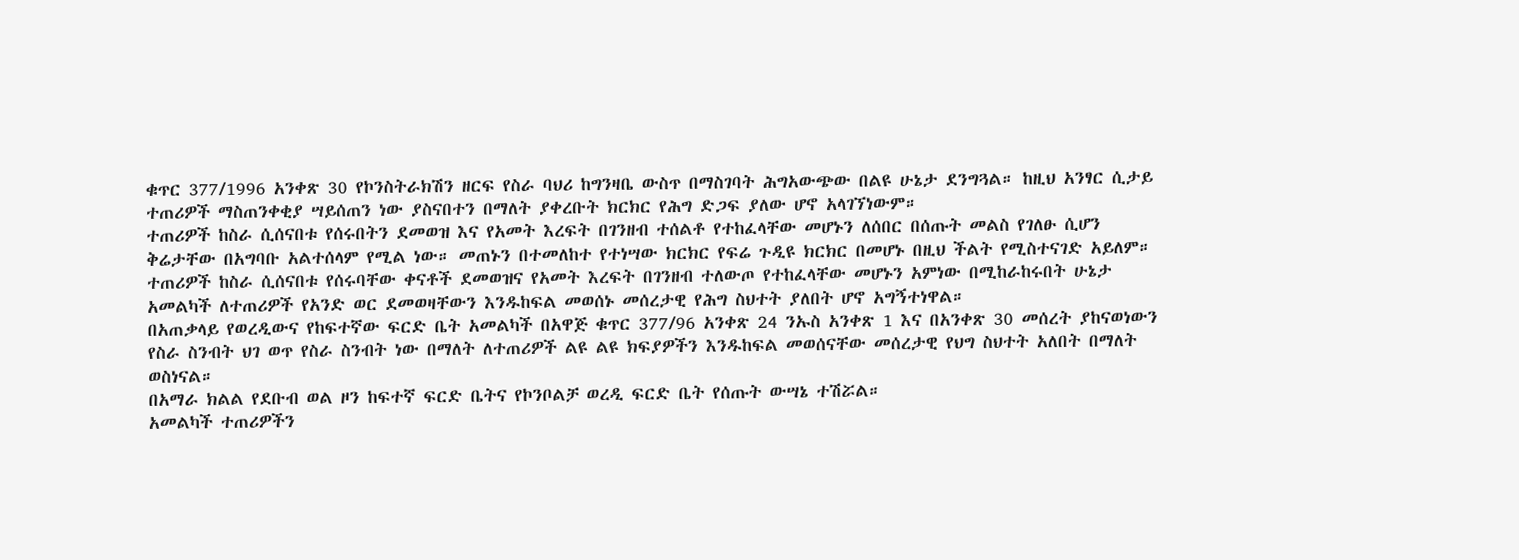ቁጥር 377/1996 አንቀጽ 30 የኮንስትራክሽን ዘርፍ የስራ ባህሪ ከግንዛቤ ውስጥ በማስገባት ሕግአውጭው በልዩ ሁኔታ ደንግጓል። ከዚህ አንፃር ሲታይ ተጠሪዎች ማስጠንቀቂያ ሣይሰጠን ነው ያስናበተን በማለት ያቀረቡት ክርክር የሕግ ድጋፍ ያለው ሆኖ አላገኘነውም።
ተጠሪዎች ከስራ ሲሰናበቱ የሰሩበትን ደመወዝ እና የአመት እረፍት በገንዘብ ተሰልቶ የተከፈላቸው መሆኑን ለሰበር በሰጡት መልስ የገለፁ ሲሆን ቅሬታቸው በአግባቡ አልተሰላም የሚል ነው። መጠኑን በተመለከተ የተነሣው ክርክር የፍሬ ጉዲዩ ክርክር በመሆኑ በዚህ ችልት የሚስተናገድ አይለም። ተጠሪዎች ከስራ ሲሰናበቱ የሰሩባቸው ቀናቶች ደመወዝና የአመት እረፍት በገንዘብ ተለውጦ የተከፈላቸው መሆኑን አምነው በሚከራከሩበት ሁኔታ አመልካች ለተጠሪዎች የአንድ ወር ደመወዛቸውን እንዱከፍል መወሰኑ መሰረታዊ የሕግ ስህተት ያለበት ሆኖ አግኝተነዋል።
በአጠቃላይ የወረዲውና የከፍተኛው ፍርድ ቤት አመልካች በአዋጅ ቁጥር 377/96 አንቀጽ 24 ንኡስ አንቀጽ 1 እና በአንቀጽ 30 መሰረት ያከናወነውን የስራ ስንብት ህገ ወጥ የስራ ስንብት ነው በማለት ለተጠሪዎች ልዩ ልዩ ክፍያዎችን እንዱከፍል መወሰናቸው መሰረታዊ የህግ ስህተት አለበት በማለት ወስነናል።
በአማራ ክልል የደቡብ ወል ዞን ከፍተኛ ፍርድ ቤትና የኮንቦልቻ ወረዲ ፍርድ ቤት የሰጡት ውሣኔ ተሽሯል።
አመልካች ተጠሪዎችን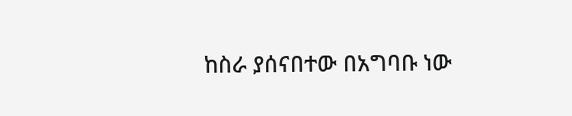ከስራ ያሰናበተው በአግባቡ ነው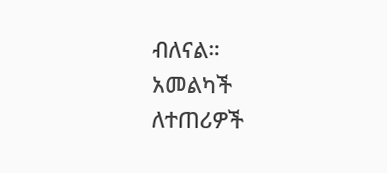ብለናል።
አመልካች ለተጠሪዎች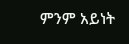ምንም አይነት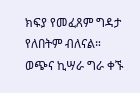ክፍያ የመፈጸም ግዳታ የለበትም ብለናል።
ወጭና ኪሣራ ግራ ቀኙ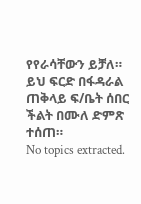የየራሳቸውን ይቻለ።
ይህ ፍርድ በፋዳራል ጠቅላይ ፍ/ቤት ሰበር ችልት በሙለ ድምጽ ተሰጠ።
No topics extracted.